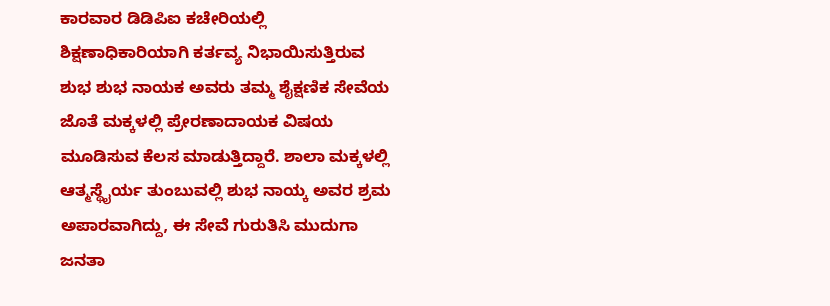ಕಾರವಾರ ಡಿಡಿಪಿಐ ಕಚೇರಿಯಲ್ಲಿ ಶಿಕ್ಷಣಾಧಿಕಾರಿಯಾಗಿ ಕರ್ತವ್ಯ ನಿಭಾಯಿಸುತ್ತಿರುವ ಶುಭ ಶುಭ ನಾಯಕ ಅವರು ತಮ್ಮ ಶೈಕ್ಷಣಿಕ ಸೇವೆಯ ಜೊತೆ ಮಕ್ಕಳಲ್ಲಿ ಪ್ರೇರಣಾದಾಯಕ ವಿಷಯ ಮೂಡಿಸುವ ಕೆಲಸ ಮಾಡುತ್ತಿದ್ದಾರೆ. ಶಾಲಾ ಮಕ್ಕಳಲ್ಲಿ ಆತ್ಮಸ್ಥೈರ್ಯ ತುಂಬುವಲ್ಲಿ ಶುಭ ನಾಯ್ಕ ಅವರ ಶ್ರಮ ಅಪಾರವಾಗಿದ್ದು, ಈ ಸೇವೆ ಗುರುತಿಸಿ ಮುದುಗಾ ಜನತಾ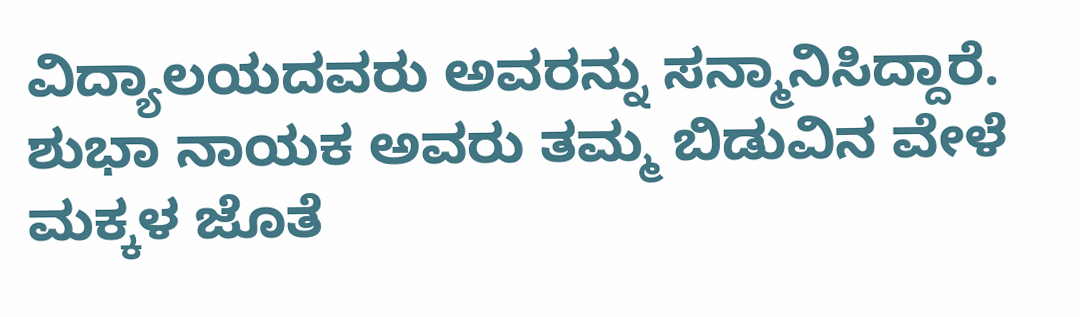ವಿದ್ಯಾಲಯದವರು ಅವರನ್ನು ಸನ್ಮಾನಿಸಿದ್ದಾರೆ.
ಶುಭಾ ನಾಯಕ ಅವರು ತಮ್ಮ ಬಿಡುವಿನ ವೇಳೆ ಮಕ್ಕಳ ಜೊತೆ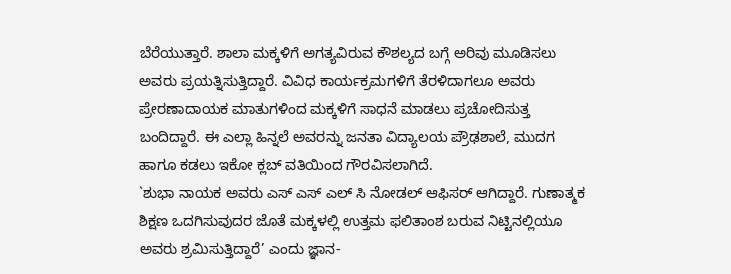ಬೆರೆಯುತ್ತಾರೆ. ಶಾಲಾ ಮಕ್ಕಳಿಗೆ ಅಗತ್ಯವಿರುವ ಕೌಶಲ್ಯದ ಬಗ್ಗೆ ಅರಿವು ಮೂಡಿಸಲು ಅವರು ಪ್ರಯತ್ನಿಸುತ್ತಿದ್ದಾರೆ. ವಿವಿಧ ಕಾರ್ಯಕ್ರಮಗಳಿಗೆ ತೆರಳಿದಾಗಲೂ ಅವರು ಪ್ರೇರಣಾದಾಯಕ ಮಾತುಗಳಿಂದ ಮಕ್ಕಳಿಗೆ ಸಾಧನೆ ಮಾಡಲು ಪ್ರಚೋದಿಸುತ್ತ ಬಂದಿದ್ದಾರೆ. ಈ ಎಲ್ಲಾ ಹಿನ್ನಲೆ ಅವರನ್ನು ಜನತಾ ವಿದ್ಯಾಲಯ ಪ್ರೌಢಶಾಲೆ, ಮುದಗ ಹಾಗೂ ಕಡಲು ಇಕೋ ಕ್ಲಬ್ ವತಿಯಿಂದ ಗೌರವಿಸಲಾಗಿದೆ.
`ಶುಭಾ ನಾಯಕ ಅವರು ಎಸ್ ಎಸ್ ಎಲ್ ಸಿ ನೋಡಲ್ ಆಫಿಸರ್ ಆಗಿದ್ದಾರೆ. ಗುಣಾತ್ಮಕ ಶಿಕ್ಷಣ ಒದಗಿಸುವುದರ ಜೊತೆ ಮಕ್ಕಳಲ್ಲಿ ಉತ್ತಮ ಫಲಿತಾಂಶ ಬರುವ ನಿಟ್ಟಿನಲ್ಲಿಯೂ ಅವರು ಶ್ರಮಿಸುತ್ತಿದ್ದಾರೆ’ ಎಂದು ಜ್ಞಾನ-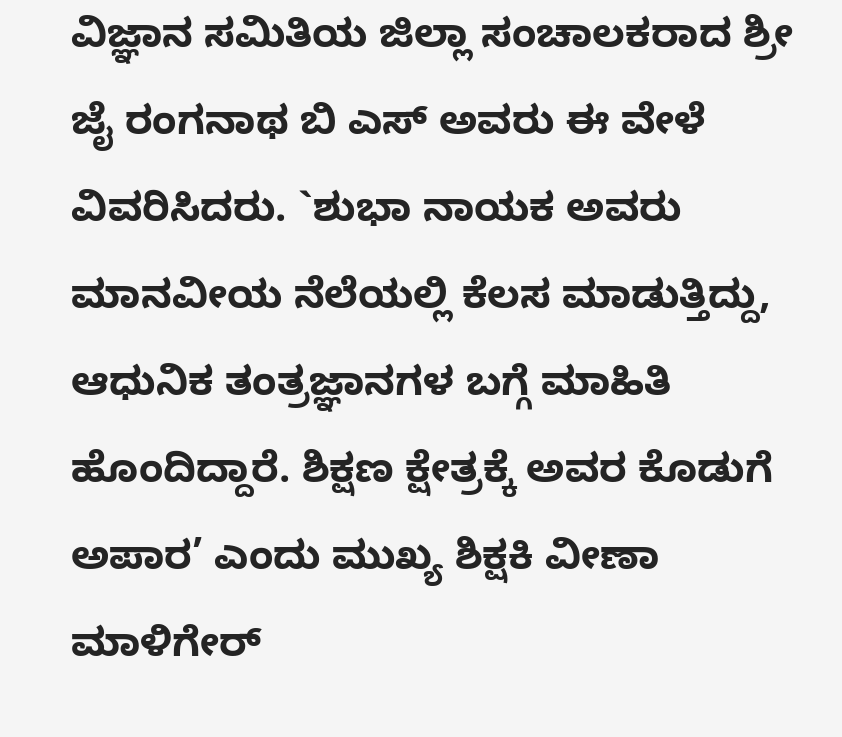ವಿಜ್ಞಾನ ಸಮಿತಿಯ ಜಿಲ್ಲಾ ಸಂಚಾಲಕರಾದ ಶ್ರೀ ಜೈ ರಂಗನಾಥ ಬಿ ಎಸ್ ಅವರು ಈ ವೇಳೆ ವಿವರಿಸಿದರು. `ಶುಭಾ ನಾಯಕ ಅವರು ಮಾನವೀಯ ನೆಲೆಯಲ್ಲಿ ಕೆಲಸ ಮಾಡುತ್ತಿದ್ದು, ಆಧುನಿಕ ತಂತ್ರಜ್ಞಾನಗಳ ಬಗ್ಗೆ ಮಾಹಿತಿ ಹೊಂದಿದ್ದಾರೆ. ಶಿಕ್ಷಣ ಕ್ಷೇತ್ರಕ್ಕೆ ಅವರ ಕೊಡುಗೆ ಅಪಾರ’ ಎಂದು ಮುಖ್ಯ ಶಿಕ್ಷಕಿ ವೀಣಾ ಮಾಳಿಗೇರ್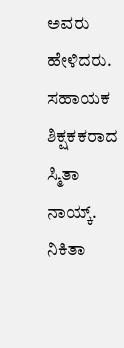ಅವರು ಹೇಳಿದರು. ಸಹಾಯಕ ಶಿಕ್ಷಕಕರಾದ ಸ್ಮಿತಾ ನಾಯ್ಕ್. ನಿಕಿತಾ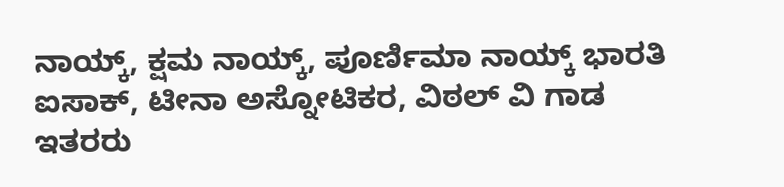ನಾಯ್ಕ್, ಕ್ಷಮ ನಾಯ್ಕ್, ಪೂರ್ಣಿಮಾ ನಾಯ್ಕ್ ಭಾರತಿ ಐಸಾಕ್, ಟೀನಾ ಅಸ್ನೋಟಿಕರ, ವಿಠಲ್ ವಿ ಗಾಡ ಇತರರು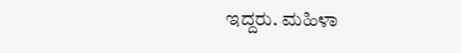ಇದ್ದರು. ಮಹಿಳಾ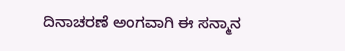ದಿನಾಚರಣೆ ಅಂಗವಾಗಿ ಈ ಸನ್ಮಾನ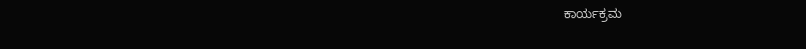ಕಾರ್ಯಕ್ರಮ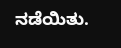ನಡೆಯಿತು.